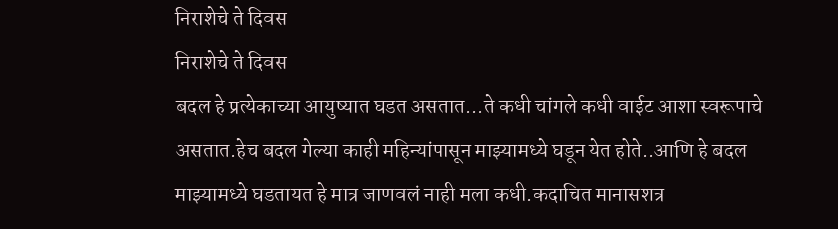निराशेचे ते दिवस
निराशेचे ते दिवस
बदल हे प्रत्येकाच्या आयुष्यात घडत असतात...ते कधी चांगले कधी वाईट आशा स्वरूपाचे असतात.हेच बदल गेल्या काही महिन्यांपासून माझ्यामध्ये घडून येत होते..आणि हे बदल माझ्यामध्ये घडतायत हे मात्र जाणवलं नाही मला कधी.कदाचित मानासशत्र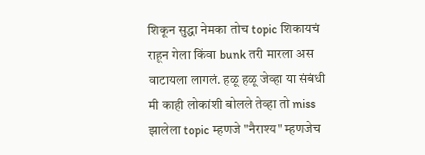शिकून सुद्धा नेमका तोच topic शिकायचं राहून गेला किंवा bunk तरी मारला अस वाटायला लागलं. हळू हळू जेव्हा या संबंधी मी काही लोकांशी बोलले तेव्हा तो miss झालेला topic म्हणजे "नैराश्य" म्हणजेच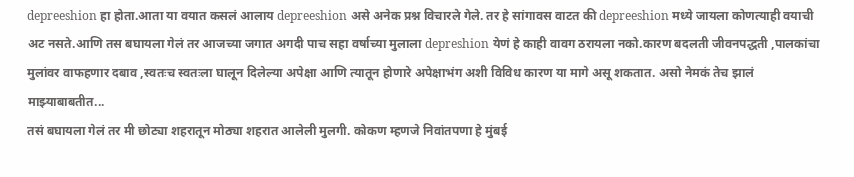depreeshion हा होता.आता या वयात कसलं आलाय depreeshion असे अनेक प्रश्न विचारले गेले. तर हे सांगावस वाटत की depreeshion मध्ये जायला कोणत्याही वयाची अट नसते.आणि तस बघायला गेलं तर आजच्या जगात अगदी पाच सहा वर्षाच्या मुलाला depreshion येणं हे काही वावग ठरायला नको.कारण बदलती जीवनपद्धती ,पालकांचा मुलांवर वाफहणार दबाव ,स्वतःच स्वतःला घालून दिलेल्या अपेक्षा आणि त्यातून होणारे अपेक्षाभंग अशी विविध कारण या मागे असू शकतात. असो नेमकं तेच झालं माझ्याबाबतीत...
तसं बघायला गेलं तर मी छोट्या शहरातून मोठ्या शहरात आलेली मुलगी. कोकण म्हणजे निवांतपणा हे मुंबई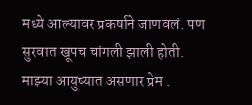मध्ये आल्यावर प्रकर्षाने जाणवलं. पण सुरवात खूपच चांगली झाली होती. माझ्या आयुष्यात असणार प्रेम .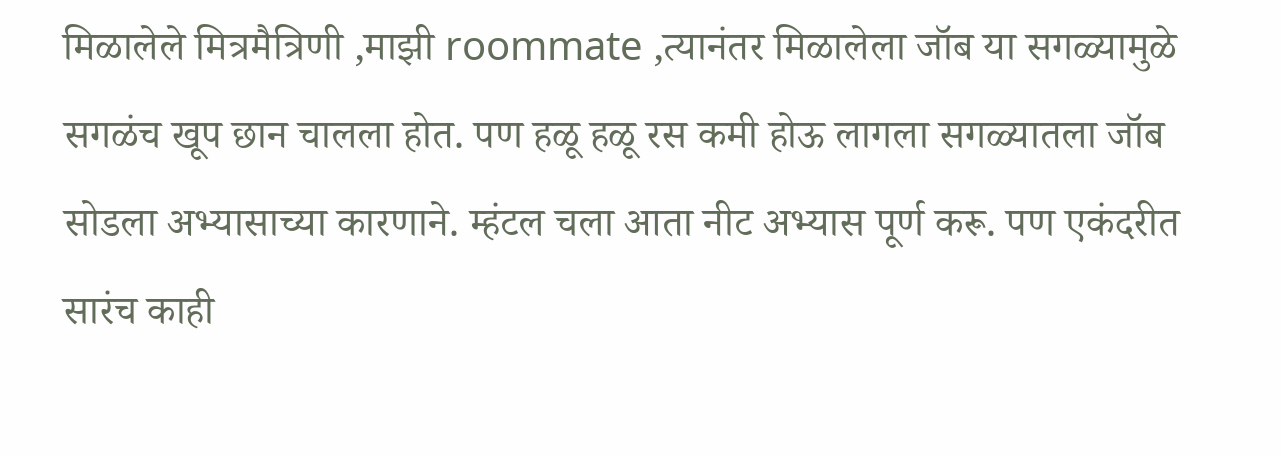मिळालेले मित्रमैत्रिणी ,माझी roommate ,त्यानंतर मिळालेला जॉब या सगळ्यामुळे सगळंच खूप छान चालला होत. पण हळू हळू रस कमी होऊ लागला सगळ्यातला जॉब सोडला अभ्यासाच्या कारणाने. म्हंटल चला आता नीट अभ्यास पूर्ण करू. पण एकंदरीत सारंच काही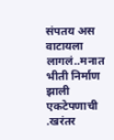संपतय अस वाटायला लागलं..मनात भीती निर्माण झाली एकटेपणाची .खरंतर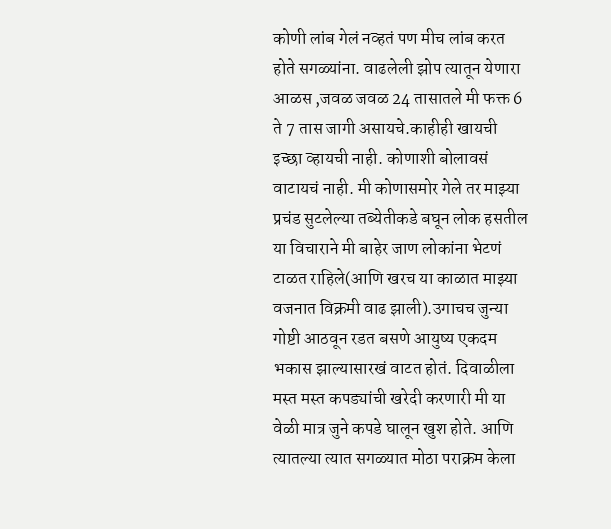कोणी लांब गेलं नव्हतं पण मीच लांब करत होते सगळ्यांना. वाढलेली झोप त्यातून येणारा आळस ,जवळ जवळ 24 तासातले मी फक्त 6 ते 7 तास जागी असायचे.काहीही खायची इच्छा व्हायची नाही. कोणाशी बोलावसं वाटायचं नाही. मी कोणासमोर गेले तर माझ्या प्रचंड सुटलेल्या तब्येतीकडे बघून लोक हसतील या विचाराने मी बाहेर जाण लोकांना भेटणं टाळत राहिले(आणि खरच या काळात माझ्या वजनात विक्रमी वाढ झाली).उगाचच जुन्या गोष्टी आठवून रडत बसणे आयुष्य एकदम भकास झाल्यासारखं वाटत होतं. दिवाळीला मस्त मस्त कपड्यांची खरेदी करणारी मी या वेळी मात्र जुने कपडे घालून खुश होते. आणि त्यातल्या त्यात सगळ्यात मोठा पराक्रम केला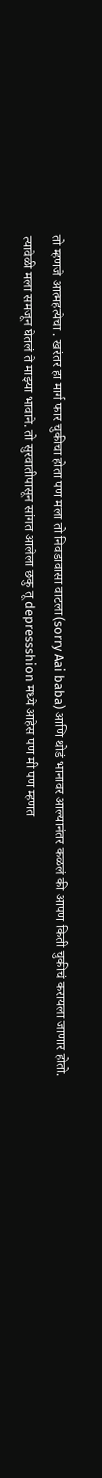तो म्हणजे आत्महत्येचा . खरंतर हा मार्ग फार चुकीचा होता पण मला तो निवडावासा वाटला(sorry Aai baba) आणि थोडं भानावर आल्यानंतर कळलं की आपण किती चुकीचं करायला जाणार होतो.
त्यावेळी मला समजून घेतलं ते माझ्या भावाने. तो सुरवातीपासून सांगत आलेला छकु तू depressshion मध्ये आहेस पण मी पण म्हणत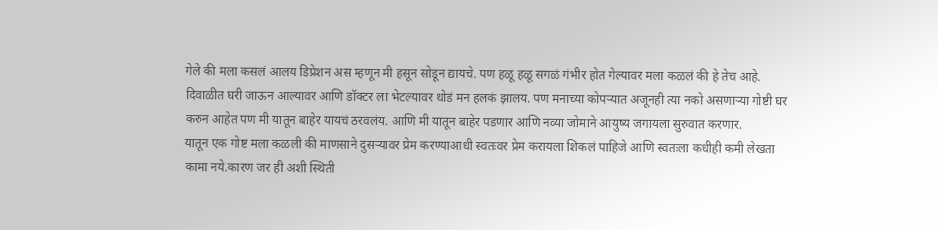गेले की मला कसलं आलय डिप्रेशन अस म्हणून मी हसून सोडून द्यायचे. पण हळू हळू सगळं गंभीर होत गेल्यावर मला कळलं की हे तेच आहे.
दिवाळीत घरी जाऊन आल्यावर आणि डॉक्टर ला भेटल्यावर थोडं मन हलकं झालय. पण मनाच्या कोपऱ्यात अजूनही त्या नको असणाऱ्या गोष्टी घर करुन आहेत पण मी यातून बाहेर यायचं ठरवलंय. आणि मी यातून बाहेर पडणार आणि नव्या जोमाने आयुष्य जगायला सुरुवात करणार.
यातून एक गोष्ट मला कळली की माणसाने दुसऱ्यावर प्रेम करण्याआधी स्वतःवर प्रेम करायला शिकलं पाहिजे आणि स्वतःला कधीही कमी लेखता कामा नये.कारण जर ही अशी स्थिती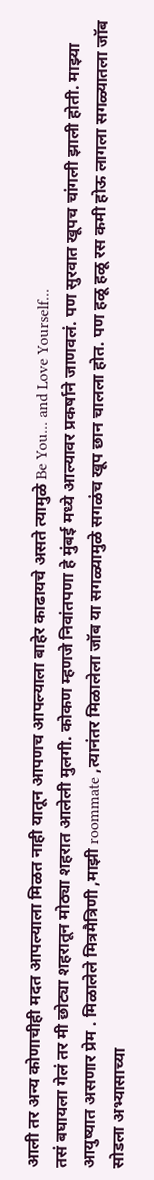आली तर अन्य कोणाचीही मदत आपल्याला मिळत नाही यातून आपणच आपल्याला बाहेर काढायचे असते त्यामुळे Be You... and Love Yourself...
तसं बघायला गेलं तर मी छोट्या शहरातून मोठ्या शहरात आलेली मुलगी. कोकण म्हणजे निवांतपणा हे मुंबई मध्ये आल्यावर प्रकर्षाने जाणवलं. पण सुरवात खूपच चांगली झाली होती. माझ्या आयुष्यात असणार प्रेम . मिळालेले मित्रमैत्रिणी ,माझी roommate ,त्यानंतर मिळालेला जॉब या सगळ्यामुळे सगळंच खूप छान चालला होत. पण हळू हळू रस कमी होऊ लागला सगळ्यातला जॉब सोडला अभ्यासाच्या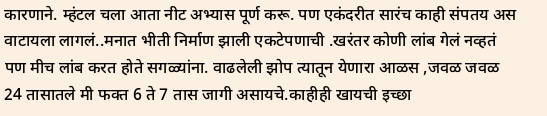कारणाने. म्हंटल चला आता नीट अभ्यास पूर्ण करू. पण एकंदरीत सारंच काही संपतय अस वाटायला लागलं..मनात भीती निर्माण झाली एकटेपणाची .खरंतर कोणी लांब गेलं नव्हतं पण मीच लांब करत होते सगळ्यांना. वाढलेली झोप त्यातून येणारा आळस ,जवळ जवळ 24 तासातले मी फक्त 6 ते 7 तास जागी असायचे.काहीही खायची इच्छा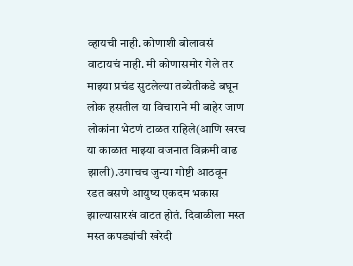व्हायची नाही. कोणाशी बोलावसं वाटायचं नाही. मी कोणासमोर गेले तर माझ्या प्रचंड सुटलेल्या तब्येतीकडे बघून लोक हसतील या विचाराने मी बाहेर जाण लोकांना भेटणं टाळत राहिले(आणि खरच या काळात माझ्या वजनात विक्रमी वाढ झाली).उगाचच जुन्या गोष्टी आठवून रडत बसणे आयुष्य एकदम भकास झाल्यासारखं वाटत होतं. दिवाळीला मस्त मस्त कपड्यांची खरेदी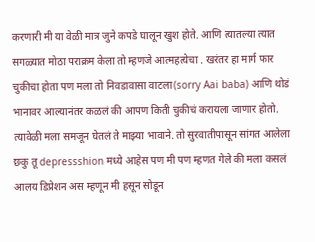करणारी मी या वेळी मात्र जुने कपडे घालून खुश होते. आणि त्यातल्या त्यात सगळ्यात मोठा पराक्रम केला तो म्हणजे आत्महत्येचा . खरंतर हा मार्ग फार चुकीचा होता पण मला तो निवडावासा वाटला(sorry Aai baba) आणि थोडं भानावर आल्यानंतर कळलं की आपण किती चुकीचं करायला जाणार होतो.
त्यावेळी मला समजून घेतलं ते माझ्या भावाने. तो सुरवातीपासून सांगत आलेला छकु तू depressshion मध्ये आहेस पण मी पण म्हणत गेले की मला कसलं आलय डिप्रेशन अस म्हणून मी हसून सोडून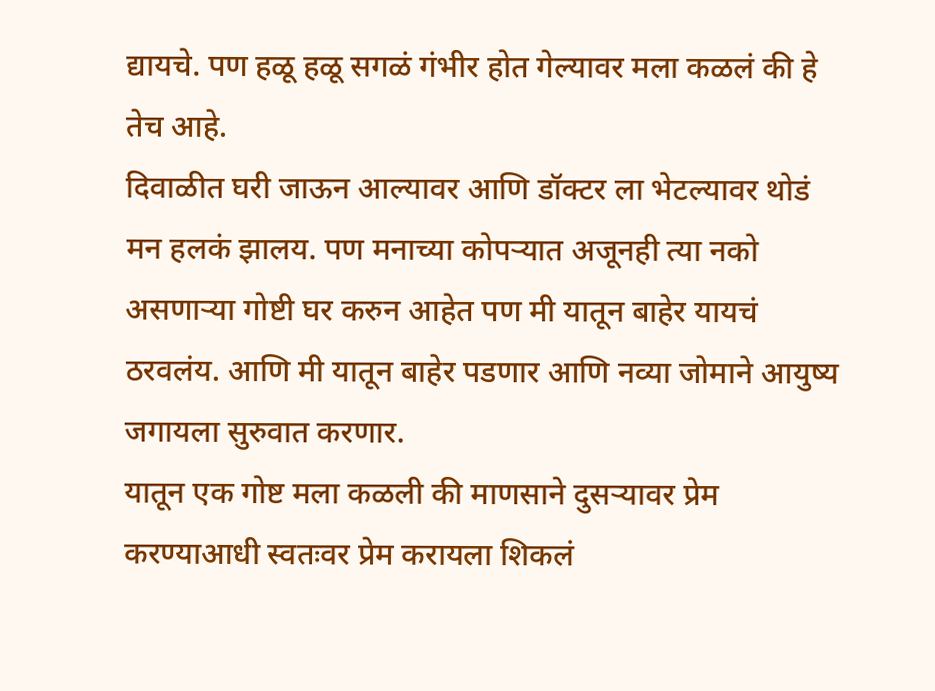द्यायचे. पण हळू हळू सगळं गंभीर होत गेल्यावर मला कळलं की हे तेच आहे.
दिवाळीत घरी जाऊन आल्यावर आणि डॉक्टर ला भेटल्यावर थोडं मन हलकं झालय. पण मनाच्या कोपऱ्यात अजूनही त्या नको असणाऱ्या गोष्टी घर करुन आहेत पण मी यातून बाहेर यायचं ठरवलंय. आणि मी यातून बाहेर पडणार आणि नव्या जोमाने आयुष्य जगायला सुरुवात करणार.
यातून एक गोष्ट मला कळली की माणसाने दुसऱ्यावर प्रेम करण्याआधी स्वतःवर प्रेम करायला शिकलं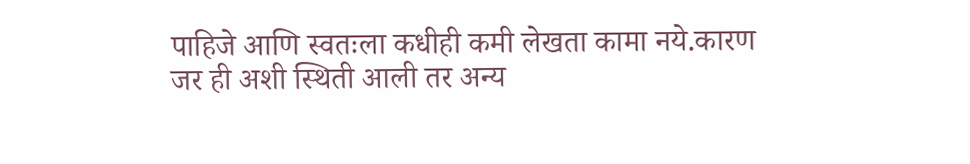पाहिजे आणि स्वतःला कधीही कमी लेखता कामा नये.कारण जर ही अशी स्थिती आली तर अन्य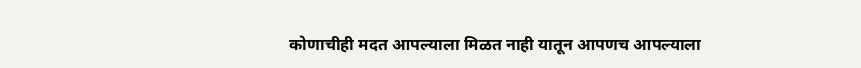कोणाचीही मदत आपल्याला मिळत नाही यातून आपणच आपल्याला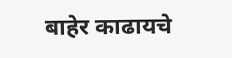बाहेर काढायचे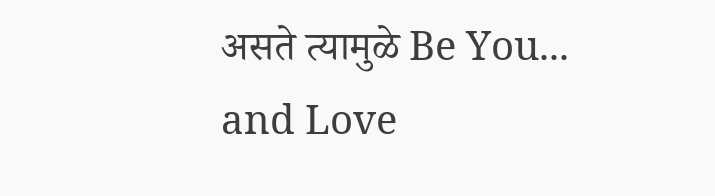असते त्यामुळे Be You... and Love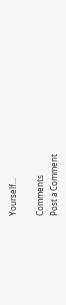Yourself...

Comments
Post a Comment